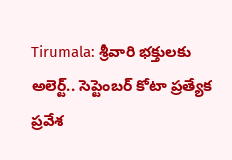Tirumala: శ్రీవారి భక్తులకు అలెర్ట్‌.. సెప్టెంబర్‌ కోటా ప్రత్యేక ప్రవేశ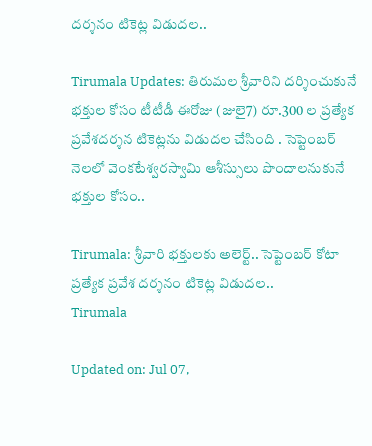దర్శనం టికెట్ల విడుదల..

Tirumala Updates: తిరుమల శ్రీవారిని దర్శించుకునే భక్తుల కోసం టీటీడీ ఈరోజు (జులై7) రూ.300 ల ప్రత్యేక ప్రవేశదర్శన టికెట్లను విడుదల చేసింది . సెప్టెంబర్‌ నెలలో వెంకటేశ్వరస్వామి ఆశీస్సులు పొందాలనుకునే భక్తుల కోసం..

Tirumala: శ్రీవారి భక్తులకు అలెర్ట్‌.. సెప్టెంబర్‌ కోటా ప్రత్యేక ప్రవేశ దర్శనం టికెట్ల విడుదల..
Tirumala

Updated on: Jul 07,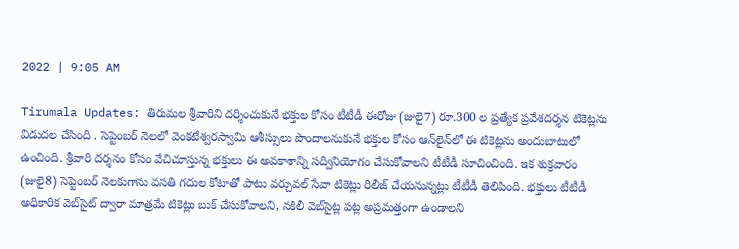2022 | 9:05 AM

Tirumala Updates: తిరుమల శ్రీవారిని దర్శించుకునే భక్తుల కోసం టీటీడీ ఈరోజు (జులై7) రూ.300 ల ప్రత్యేక ప్రవేశదర్శన టికెట్లను విడుదల చేసింది . సెప్టెంబర్‌ నెలలో వెంకటేశ్వరస్వామి ఆశీస్సులు పొందాలనుకునే భక్తుల కోసం ఆన్‌లైన్‌లో ఈ టికెట్లను అందుబాటులో ఉంచింది. శ్రీవారి దర్శనం కోసం వేచిచూస్తున్న భక్తులు ఈ అవకాశాన్ని సద్వినియోగం చేసుకోవాలని టీటీడీ సూచించింది. ఇక శుక్రవారం (జులై8) సెప్టెంబర్ నెలకుగాను వసతి గదుల కోటాతో పాటు వర్చువల్ సేవా టికెట్లు రిలీజ్ చేయనున్నట్లు టీటీడీ తెలిపింది. భక్తులు టీటీడీ అధికారిక వెబ్‌సైట్‌ ద్వారా మాత్రమే టికెట్లు బుక్‌ చేసుకోవాలని, నకిలీ వెబ్‌సైట్ల పట్ల అప్రమత్తంగా ఉండాలని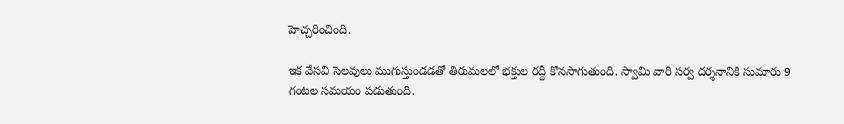హెచ్చరించింది.

ఇక వేసవి సెలవులు ముగుస్తుండడతో తిరుమలలో భక్తుల రద్దీ కొనసాగుతుంది. స్వామి వారి సర్వ దర్శనానికి సుమారు 9 గంటల సమయం పడుతుంది.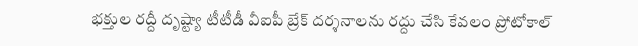భక్తుల రద్దీ దృష్ట్యా టీటీడీ వీఐపీ బ్రేక్ దర్శనాలను రద్దు చేసి కేవలం ప్రోటోకాల్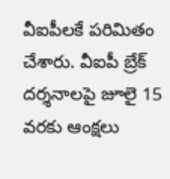వీఐపీలకే పరిమితం చేశారు. వీఐపీ బ్రేక్ దర్శనాలపై జూలై 15 వరకు ఆంక్షలు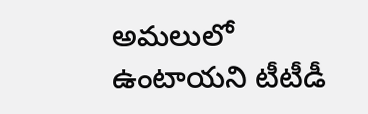అమలులో ఉంటాయని టీటీడీ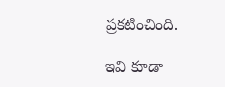ప్రకటించింది.

ఇవి కూడా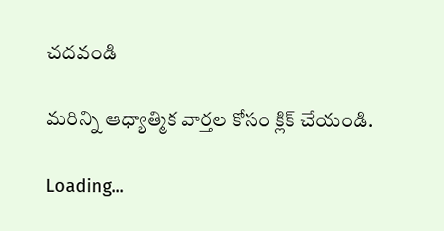చదవండి

మరిన్ని ఆధ్యాత్మిక వార్తల కోసం క్లిక్ చేయండి.

Loading...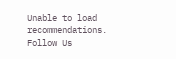Unable to load recommendations.
Follow Us